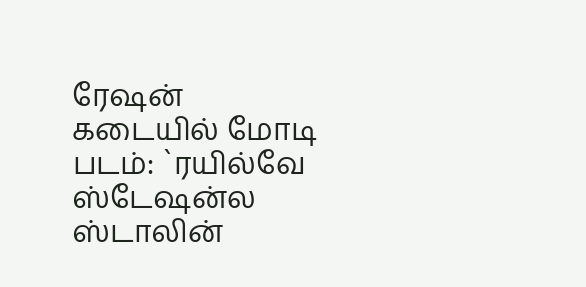ரேஷன் கடையில் மோடி படம்: `ரயில்வே ஸ்டேஷன்ல ஸ்டாலின்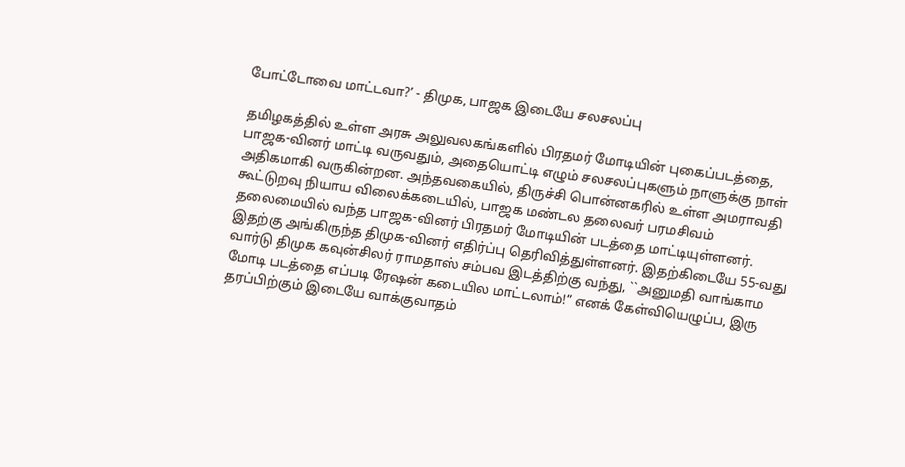போட்டோவை மாட்டவா?’ - திமுக, பாஜக இடையே சலசலப்பு

தமிழகத்தில் உள்ள அரசு அலுவலகங்களில் பிரதமர் மோடியின் புகைப்படத்தை, பாஜக-வினர் மாட்டி வருவதும், அதையொட்டி எழும் சலசலப்புகளும் நாளுக்கு நாள் அதிகமாகி வருகின்றன. அந்தவகையில், திருச்சி பொன்னகரில் உள்ள அமராவதி கூட்டுறவு நியாய விலைக்கடையில், பாஜக மண்டல தலைவர் பரமசிவம் தலைமையில் வந்த பாஜக-வினர் பிரதமர் மோடியின் படத்தை மாட்டியுள்ளனர். இதற்கு அங்கிருந்த திமுக-வினர் எதிர்ப்பு தெரிவித்துள்ளனர். இதற்கிடையே 55-வது வார்டு திமுக கவுன்சிலர் ராமதாஸ் சம்பவ இடத்திற்கு வந்து, ``அனுமதி வாங்காம மோடி படத்தை எப்படி ரேஷன் கடையில மாட்டலாம்!” எனக் கேள்வியெழுப்ப, இரு தரப்பிற்கும் இடையே வாக்குவாதம்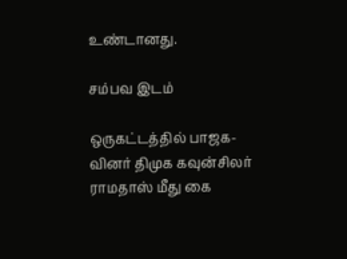உண்டானது.

சம்பவ இடம்

ஒருகட்டத்தில் பாஜக-வினர் திமுக கவுன்சிலர் ராமதாஸ் மீது கை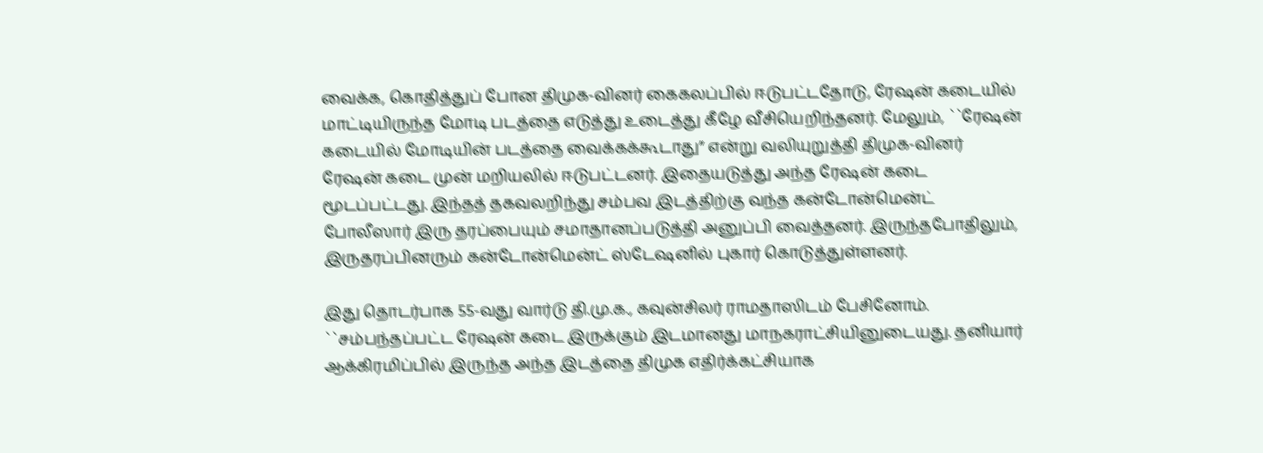வைக்க, கொதித்துப் போன திமுக-வினர் கைகலப்பில் ஈடுபட்டதோடு, ரேஷன் கடையில் மாட்டியிருந்த மோடி படத்தை எடுத்து உடைத்து கீழே வீசியெறிந்தனர். மேலும், ``ரேஷன் கடையில் மோடியின் படத்தை வைக்கக்கூடாது” என்று வலியுறுத்தி திமுக-வினர் ரேஷன் கடை முன் மறியலில் ஈடுபட்டனர். இதையடுத்து அந்த ரேஷன் கடை மூடப்பட்டது. இந்தத் தகவலறிந்து சம்பவ இடத்திற்கு வந்த கன்டோன்மென்ட் போலீஸார் இரு தரப்பையும் சமாதானப்படுத்தி அனுப்பி வைத்தனர். இருந்தபோதிலும், இருதரப்பினரும் கன்டோன்மென்ட் ஸ்டேஷனில் புகார் கொடுத்துள்ளனர்.

இது தொடர்பாக 55-வது வார்டு தி.மு.க., கவுன்சிலர் ராமதாஸிடம் பேசினோம். ``சம்பந்தப்பட்ட ரேஷன் கடை இருக்கும் இடமானது மாநகராட்சியினுடையது. தனியார் ஆக்கிரமிப்பில் இருந்த அந்த இடத்தை திமுக எதிர்க்கட்சியாக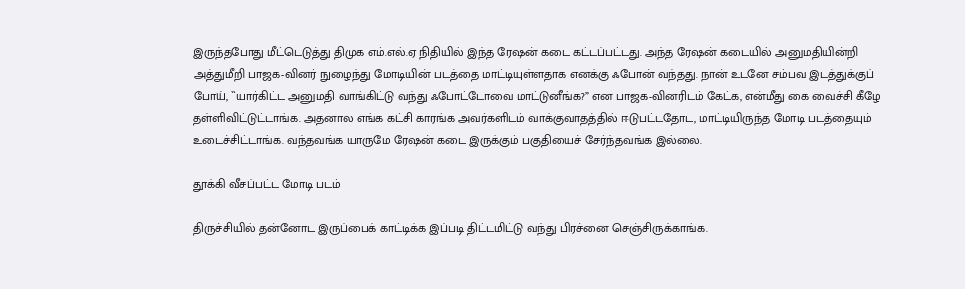இருந்தபோது மீட்டெடுத்து திமுக எம்.எல்.ஏ நிதியில் இந்த ரேஷன் கடை கட்டப்பட்டது. அந்த ரேஷன் கடையில் அனுமதியின்றி அத்துமீறி பாஜக-வினர் நுழைந்து மோடியின் படத்தை மாட்டியுள்ளதாக எனக்கு ஃபோன் வந்தது. நான் உடனே சம்பவ இடத்துக்குப் போய், ``யார்கிட்ட அனுமதி வாங்கிட்டு வந்து ஃபோட்டோவை மாட்டுனீங்க?” என பாஜக-வினரிடம் கேட்க, என்மீது கை வைச்சி கீழே தள்ளிவிட்டுட்டாங்க. அதனால எங்க கட்சி காரங்க அவர்களிடம் வாக்குவாதத்தில் ஈடுபட்டதோட, மாட்டியிருந்த மோடி படத்தையும் உடைச்சிட்டாங்க. வந்தவங்க யாருமே ரேஷன் கடை இருக்கும் பகுதியைச் சேர்ந்தவங்க இல்லை.

தூக்கி வீசப்பட்ட மோடி படம்

திருச்சியில் தன்னோட இருப்பைக் காட்டிக்க இப்படி திட்டமிட்டு வந்து பிரச்னை செஞ்சிருக்காங்க.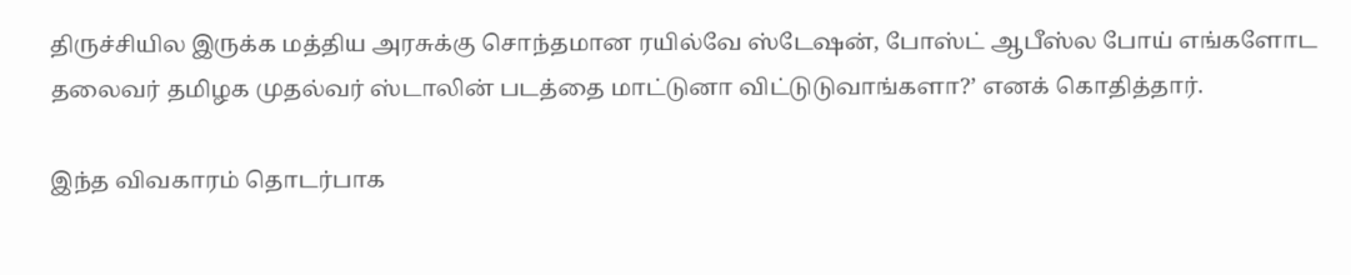திருச்சியில இருக்க மத்திய அரசுக்கு சொந்தமான ரயில்வே ஸ்டேஷன், போஸ்ட் ஆபீஸ்ல போய் எங்களோட தலைவர் தமிழக முதல்வர் ஸ்டாலின் படத்தை மாட்டுனா விட்டுடுவாங்களா?’ எனக் கொதித்தார்.

இந்த விவகாரம் தொடர்பாக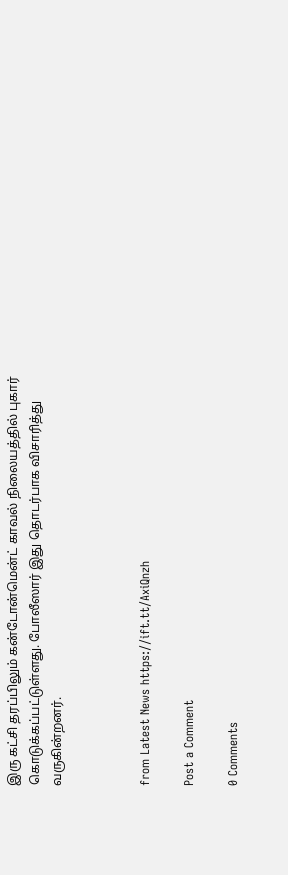இரு கட்சி தரப்பிலும் கன்டோன்மென்ட் காவல் நிலையத்தில் புகார் கொடுக்கப்பட்டுள்ளது. போலீஸார் இது தொடர்பாக விசாரித்து வருகின்றனர்.



from Latest News https://ift.tt/AxiQnzh

Post a Comment

0 Comments